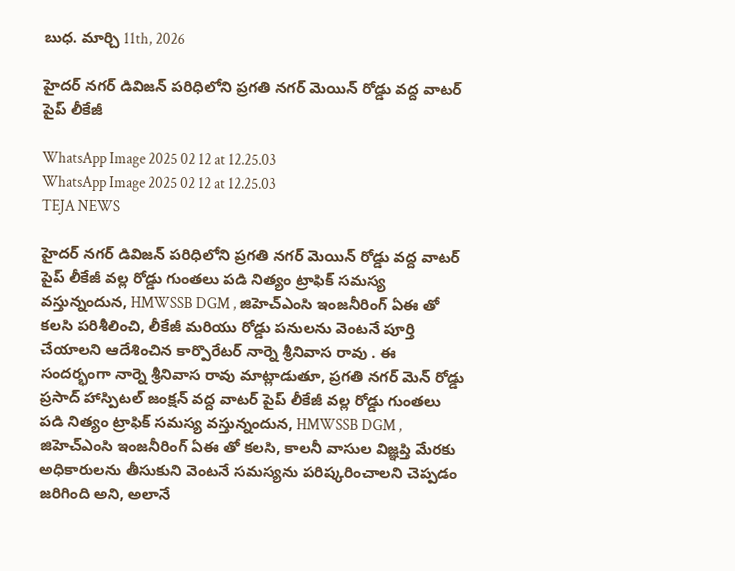బుధ. మార్చి 11th, 2026

హైదర్ నగర్ డివిజన్ పరిధిలోని ప్రగతి నగర్ మెయిన్ రోడ్డు వద్ద వాటర్ పైప్ లీకేజీ

WhatsApp Image 2025 02 12 at 12.25.03
WhatsApp Image 2025 02 12 at 12.25.03
TEJA NEWS

హైదర్ నగర్ డివిజన్ పరిధిలోని ప్రగతి నగర్ మెయిన్ రోడ్డు వద్ద వాటర్ పైప్ లీకేజీ వల్ల రోడ్డు గుంతలు పడి నిత్యం ట్రాఫిక్ సమస్య వస్తున్నందున, HMWSSB DGM , జిహెచ్ఎంసి ఇంజనీరింగ్ ఏఈ తో కలసి పరిశీలించి, లీకేజీ మరియు రోడ్డు పనులను వెంటనే పూర్తి చేయాలని ఆదేశించిన కార్పొరేటర్ నార్నె శ్రీనివాస రావు . ఈ సందర్భంగా నార్నె శ్రీనివాస రావు మాట్లాడుతూ, ప్రగతి నగర్ మెన్ రోడ్డు ప్రసాద్ హాస్పిటల్ జంక్షన్ వద్ద వాటర్ పైప్ లీకేజీ వల్ల రోడ్డు గుంతలు పడి నిత్యం ట్రాఫిక్ సమస్య వస్తున్నందున, HMWSSB DGM , జిహెచ్ఎంసి ఇంజనీరింగ్ ఏఈ తో కలసి, కాలనీ వాసుల విజ్ఞప్తి మేరకు అధికారులను తీసుకుని వెంటనే సమస్యను పరిష్కరించాలని చెప్పడం జరిగింది అని, అలానే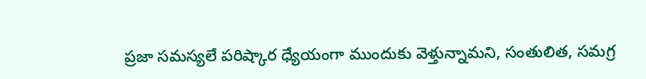ప్రజా సమస్యలే పరిష్కార ధ్యేయంగా ముందుకు వెళ్తున్నామని, సంతులిత, సమగ్ర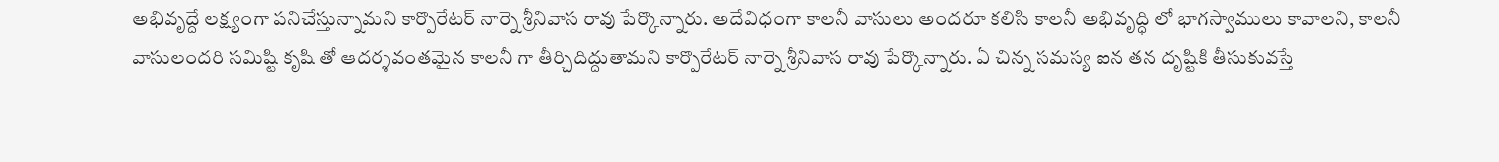అభివృద్దే లక్ష్యంగా పనిచేస్తున్నామని కార్పొరేటర్ నార్నె శ్రీనివాస రావు పేర్కొన్నారు. అదేవిధంగా కాలనీ వాసులు అందరూ కలిసి కాలనీ అభివృద్ధి లో భాగస్వాములు కావాలని, కాలనీ వాసులందరి సమిష్టి కృషి తో ఆదర్శవంతమైన కాలనీ గా తీర్చిదిద్దుతామని కార్పొరేటర్ నార్నె శ్రీనివాస రావు పేర్కొన్నారు. ఏ చిన్న సమస్య ఐన తన దృష్టికి తీసుకువస్తే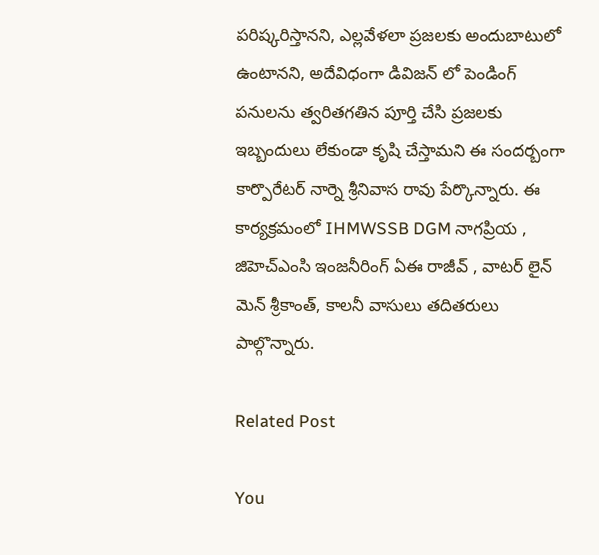పరిష్కరిస్తానని, ఎల్లవేళలా ప్రజలకు అందుబాటులో ఉంటానని, అదేవిధంగా డివిజన్ లో పెండింగ్ పనులను త్వరితగతిన పూర్తి చేసి ప్రజలకు ఇబ్బందులు లేకుండా కృషి చేస్తామని ఈ సందర్బంగా కార్పొరేటర్ నార్నె శ్రీనివాస రావు పేర్కొన్నారు. ఈ కార్యక్రమంలో IHMWSSB DGM నాగప్రియ , జిహెచ్ఎంసి ఇంజనీరింగ్ ఏఈ రాజీవ్ , వాటర్ లైన్ మెన్ శ్రీకాంత్, కాలనీ వాసులు తదితరులు పాల్గొన్నారు.

Related Post

You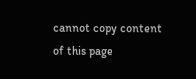cannot copy content of this page